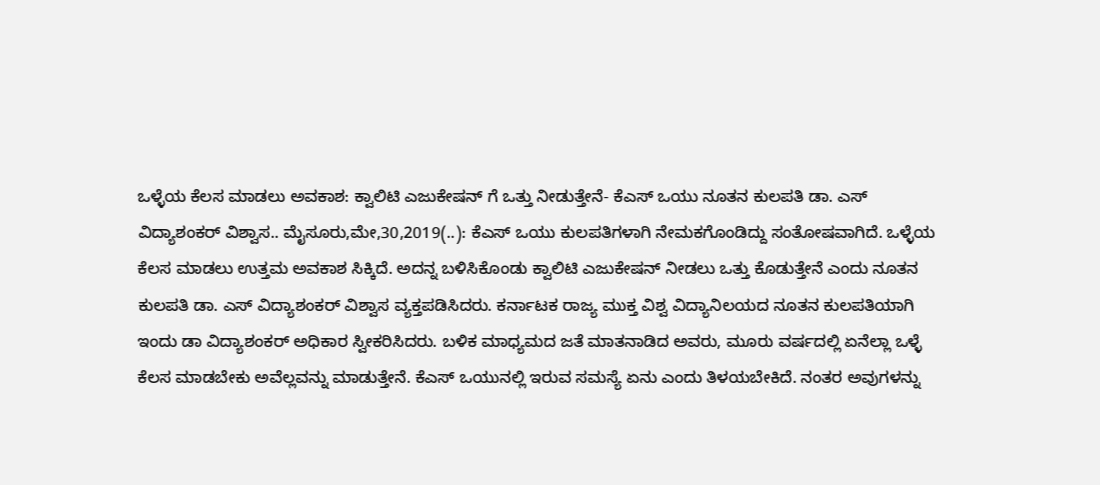ಒಳ್ಳೆಯ ಕೆಲಸ ಮಾಡಲು ಅವಕಾಶ: ಕ್ವಾಲಿಟಿ ಎಜುಕೇಷನ್ ಗೆ ಒತ್ತು ನೀಡುತ್ತೇನೆ- ಕೆಎಸ್ ಒಯು ನೂತನ ಕುಲಪತಿ ಡಾ. ಎಸ್ ವಿದ್ಯಾಶಂಕರ್ ವಿಶ್ವಾಸ.. ಮೈಸೂರು,ಮೇ,30,2019(..): ಕೆಎಸ್ ಒಯು ಕುಲಪತಿಗಳಾಗಿ ನೇಮಕಗೊಂಡಿದ್ದು ಸಂತೋಷವಾಗಿದೆ. ಒಳ್ಳೆಯ ಕೆಲಸ ಮಾಡಲು ಉತ್ತಮ ಅವಕಾಶ ಸಿಕ್ಕಿದೆ. ಅದನ್ನ ಬಳಿಸಿಕೊಂಡು ಕ್ವಾಲಿಟಿ ಎಜುಕೇಷನ್ ನೀಡಲು ಒತ್ತು ಕೊಡುತ್ತೇನೆ ಎಂದು ನೂತನ ಕುಲಪತಿ ಡಾ. ಎಸ್ ವಿದ್ಯಾಶಂಕರ್ ವಿಶ್ವಾಸ ವ್ಯಕ್ತಪಡಿಸಿದರು. ಕರ್ನಾಟಕ ರಾಜ್ಯ ಮುಕ್ತ ವಿಶ್ವ ವಿದ್ಯಾನಿಲಯದ ನೂತನ ಕುಲಪತಿಯಾಗಿ ಇಂದು ಡಾ ವಿದ್ಯಾಶಂಕರ್ ಅಧಿಕಾರ ಸ್ವೀಕರಿಸಿದರು. ಬಳಿಕ ಮಾಧ್ಯಮದ ಜತೆ ಮಾತನಾಡಿದ ಅವರು, ಮೂರು ವರ್ಷದಲ್ಲಿ ಏನೆಲ್ಲಾ ಒಳ್ಳೆ ಕೆಲಸ ಮಾಡಬೇಕು ಅವೆಲ್ಲವನ್ನು ಮಾಡುತ್ತೇನೆ. ಕೆಎಸ್ ಒಯು‌ನಲ್ಲಿ ಇರುವ ಸಮಸ್ಯೆ ಏನು ಎಂದು ತಿಳಯಬೇಕಿದೆ. ನಂತರ ಅವುಗಳನ್ನು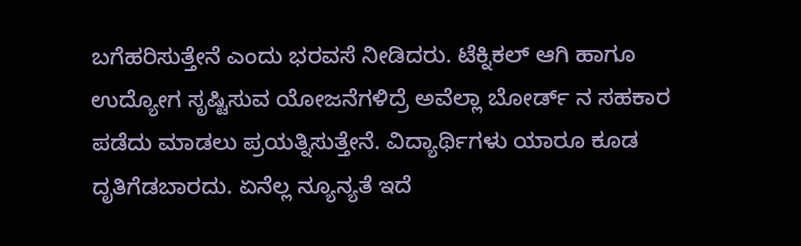ಬಗೆಹರಿಸುತ್ತೇನೆ ಎಂದು ಭರವಸೆ ನೀಡಿದರು. ಟೆಕ್ನಿಕಲ್ ಆಗಿ ಹಾಗೂ ಉದ್ಯೋಗ ಸೃಷ್ಟಿಸುವ ಯೋಜನೆಗಳಿದ್ರೆ ಅವೆಲ್ಲಾ ಬೋರ್ಡ್ ನ ಸಹಕಾರ ಪಡೆದು ಮಾಡಲು ಪ್ರಯತ್ನಿಸುತ್ತೇನೆ. ವಿದ್ಯಾರ್ಥಿಗಳು ಯಾರೂ ಕೂಡ ದೃತಿಗೆಡಬಾರದು. ಏನೆಲ್ಲ ನ್ಯೂನ್ಯತೆ ಇದೆ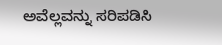ಅವೆಲ್ಲವನ್ನು ಸರಿಪಡಿಸಿ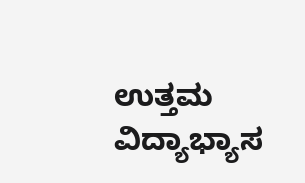ಉತ್ತಮ ವಿದ್ಯಾಭ್ಯಾಸ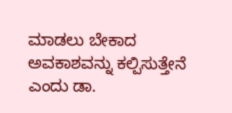ಮಾಡಲು ಬೇಕಾದ ಅವಕಾಶವನ್ನು ಕಲ್ಪಿಸುತ್ತೇನೆ ಎಂದು ಡಾ.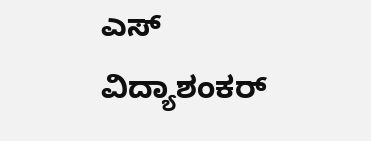ಎಸ್ ವಿದ್ಯಾಶಂಕರ್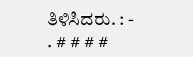ತಿಳಿಸಿದರು. : - . # # # #